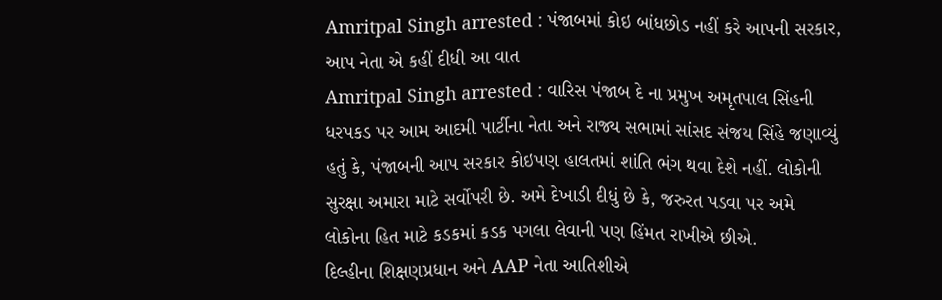Amritpal Singh arrested : પંજાબમાં કોઇ બાંધછોડ નહીં કરે આપની સરકાર, આપ નેતા એ કહીં દીધી આ વાત
Amritpal Singh arrested : વારિસ પંજાબ દે ના પ્રમુખ અમૃતપાલ સિંહની ધરપકડ પર આમ આદમી પાર્ટીના નેતા અને રાજ્ય સભામાં સાંસદ સંજય સિંહે જણાવ્યું હતું કે, પંજાબની આપ સરકાર કોઇપણ હાલતમાં શાંતિ ભંગ થવા દેશે નહીં. લોકોની સુરક્ષા અમારા માટે સર્વોપરી છે. અમે દેખાડી દીધું છે કે, જરુરત પડવા પર અમે લોકોના હિત માટે કડકમાં કડક પગલા લેવાની પણ હિંમત રાખીએ છીએ.
દિલ્હીના શિક્ષણપ્રધાન અને AAP નેતા આતિશીએ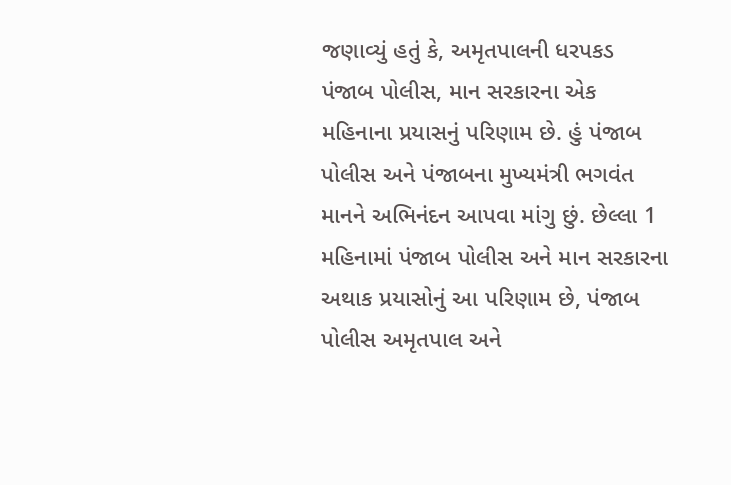જણાવ્યું હતું કે, અમૃતપાલની ધરપકડ પંજાબ પોલીસ, માન સરકારના એક મહિનાના પ્રયાસનું પરિણામ છે. હું પંજાબ પોલીસ અને પંજાબના મુખ્યમંત્રી ભગવંત માનને અભિનંદન આપવા માંગુ છું. છેલ્લા 1 મહિનામાં પંજાબ પોલીસ અને માન સરકારના અથાક પ્રયાસોનું આ પરિણામ છે, પંજાબ પોલીસ અમૃતપાલ અને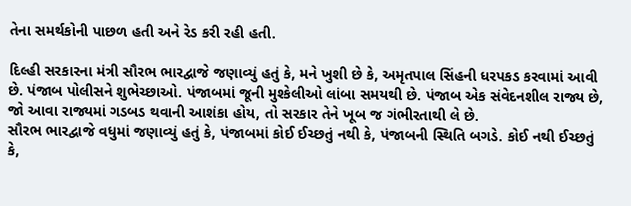તેના સમર્થકોની પાછળ હતી અને રેડ કરી રહી હતી.

દિલ્હી સરકારના મંત્રી સૌરભ ભારદ્વાજે જણાવ્યું હતું કે, મને ખુશી છે કે, અમૃતપાલ સિંહની ધરપકડ કરવામાં આવી છે. પંજાબ પોલીસને શુભેચ્છાઓ. પંજાબમાં જૂની મુશ્કેલીઓ લાંબા સમયથી છે. પંજાબ એક સંવેદનશીલ રાજ્ય છે, જો આવા રાજ્યમાં ગડબડ થવાની આશંકા હોય, તો સરકાર તેને ખૂબ જ ગંભીરતાથી લે છે.
સૌરભ ભારદ્વાજે વધુમાં જણાવ્યું હતું કે, પંજાબમાં કોઈ ઈચ્છતું નથી કે, પંજાબની સ્થિતિ બગડે. કોઈ નથી ઈચ્છતું કે,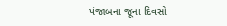પંજાબના જૂના દિવસો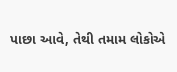પાછા આવે, તેથી તમામ લોકોએ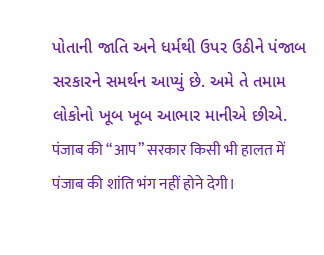પોતાની જાતિ અને ધર્મથી ઉપર ઉઠીને પંજાબ સરકારને સમર્થન આપ્યું છે. અમે તે તમામ લોકોનો ખૂબ ખૂબ આભાર માનીએ છીએ.
पंजाब की “आप” सरकार किसी भी हालत में पंजाब की शांति भंग नहीं होने देगी।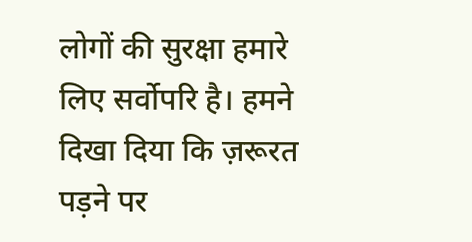लोगों की सुरक्षा हमारे लिए सर्वोपरि है। हमने दिखा दिया कि ज़रूरत पड़ने पर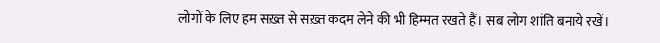लोगों के लिए हम सख़्त से सख़्त कदम लेने की भी हिम्मत रखते हैं। सब लोग शांति बनाये रखें।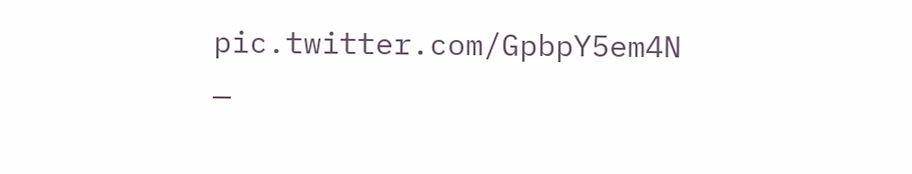pic.twitter.com/GpbpY5em4N
—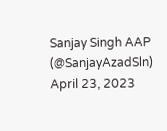Sanjay Singh AAP (@SanjayAzadSln) April 23, 2023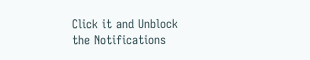Click it and Unblock the Notifications